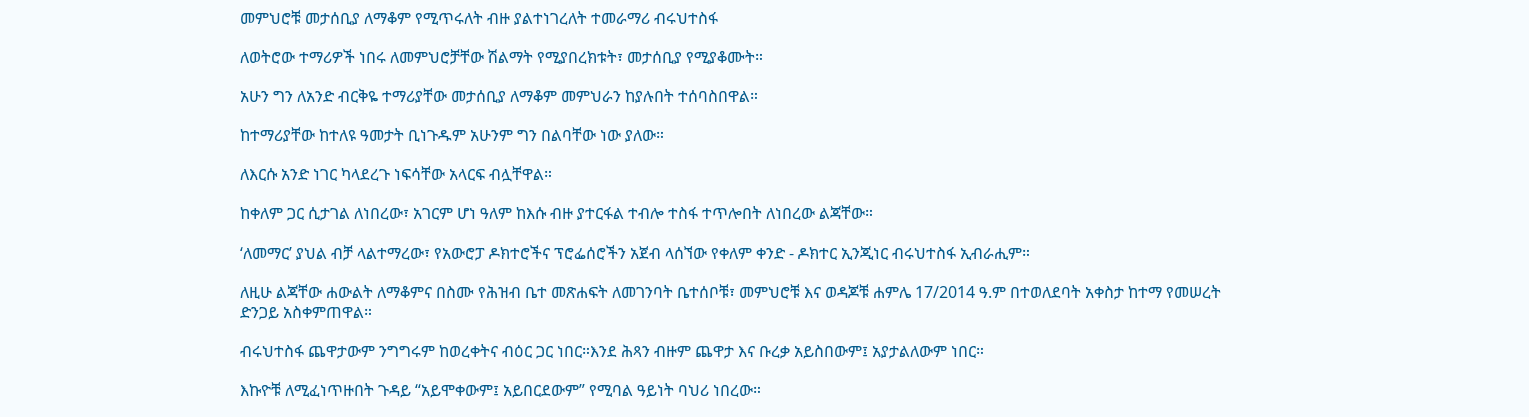መምህሮቹ መታሰቢያ ለማቆም የሚጥሩለት ብዙ ያልተነገረለት ተመራማሪ ብሩህተስፋ

ለወትሮው ተማሪዎች ነበሩ ለመምህሮቻቸው ሽልማት የሚያበረክቱት፣ መታሰቢያ የሚያቆሙት።

አሁን ግን ለአንድ ብርቅዬ ተማሪያቸው መታሰቢያ ለማቆም መምህራን ከያሉበት ተሰባስበዋል።

ከተማሪያቸው ከተለዩ ዓመታት ቢነጉዱም አሁንም ግን በልባቸው ነው ያለው።

ለእርሱ አንድ ነገር ካላደረጉ ነፍሳቸው አላርፍ ብሏቸዋል።

ከቀለም ጋር ሲታገል ለነበረው፣ አገርም ሆነ ዓለም ከእሱ ብዙ ያተርፋል ተብሎ ተስፋ ተጥሎበት ለነበረው ልጃቸው።

‘ለመማር’ ያህል ብቻ ላልተማረው፣ የአውሮፓ ዶክተሮችና ፕሮፌሰሮችን አጀብ ላሰኘው የቀለም ቀንድ - ዶክተር ኢንጂነር ብሩህተስፋ ኢብራሒም።

ለዚሁ ልጃቸው ሐውልት ለማቆምና በስሙ የሕዝብ ቤተ መጽሐፍት ለመገንባት ቤተሰቦቹ፣ መምህሮቹ እና ወዳጆቹ ሐምሌ 17/2014 ዓ.ም በተወለደባት አቀስታ ከተማ የመሠረት ድንጋይ አስቀምጠዋል።

ብሩህተስፋ ጨዋታውም ንግግሩም ከወረቀትና ብዕር ጋር ነበር።እንደ ሕጻን ብዙም ጨዋታ እና ቡረቃ አይስበውም፤ አያታልለውም ነበር።

እኩዮቹ ለሚፈነጥዙበት ጉዳይ “አይሞቀውም፤ አይበርደውም” የሚባል ዓይነት ባህሪ ነበረው።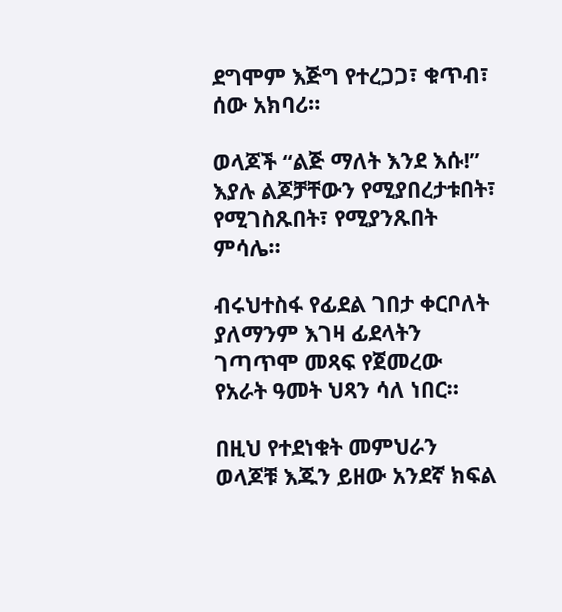ደግሞም እጅግ የተረጋጋ፣ ቁጥብ፣ ሰው አክባሪ።

ወላጆች “ልጅ ማለት እንደ እሱ!” እያሉ ልጆቻቸውን የሚያበረታቱበት፣ የሚገስጹበት፣ የሚያንጹበት ምሳሌ።

ብሩህተስፋ የፊደል ገበታ ቀርቦለት ያለማንም እገዛ ፊደላትን ገጣጥሞ መጻፍ የጀመረው የአራት ዓመት ህጻን ሳለ ነበር።

በዚህ የተደነቁት መምህራን ወላጆቹ እጁን ይዘው አንደኛ ክፍል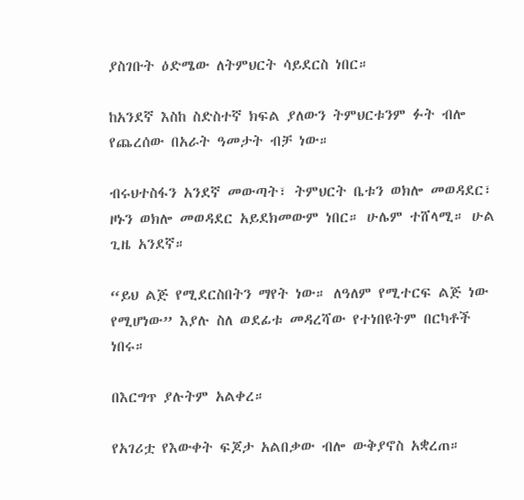ያስገቡት ዕድሜው ለትምህርት ሳይደርስ ነበር።

ከአንደኛ እስከ ስድስተኛ ክፍል ያለውን ትምህርቱንም ፉት ብሎ የጨረሰው በአራት ዓመታት ብቻ ነው።

ብሩህተስፋን አንደኛ መውጣት፣ ትምህርት ቤቱን ወክሎ መወዳደር፣ ዞኑን ወክሎ መወዳደር አይደክመውም ነበር። ሁሌም ተሸላሚ። ሁል ጊዜ አንደኛ።

“ይህ ልጅ የሚደርስበትን ማየት ነው። ለዓለም የሚተርፍ ልጅ ነው የሚሆነው” እያሉ ስለ ወደፊቱ መዳረሻው የተነበዩትም በርካቶች ነበሩ።

በእርግጥ ያሉትም አልቀረ።

የአገሪቷ የእውቀት ፍጆታ አልበቃው ብሎ ውቅያኖስ አቋረጠ።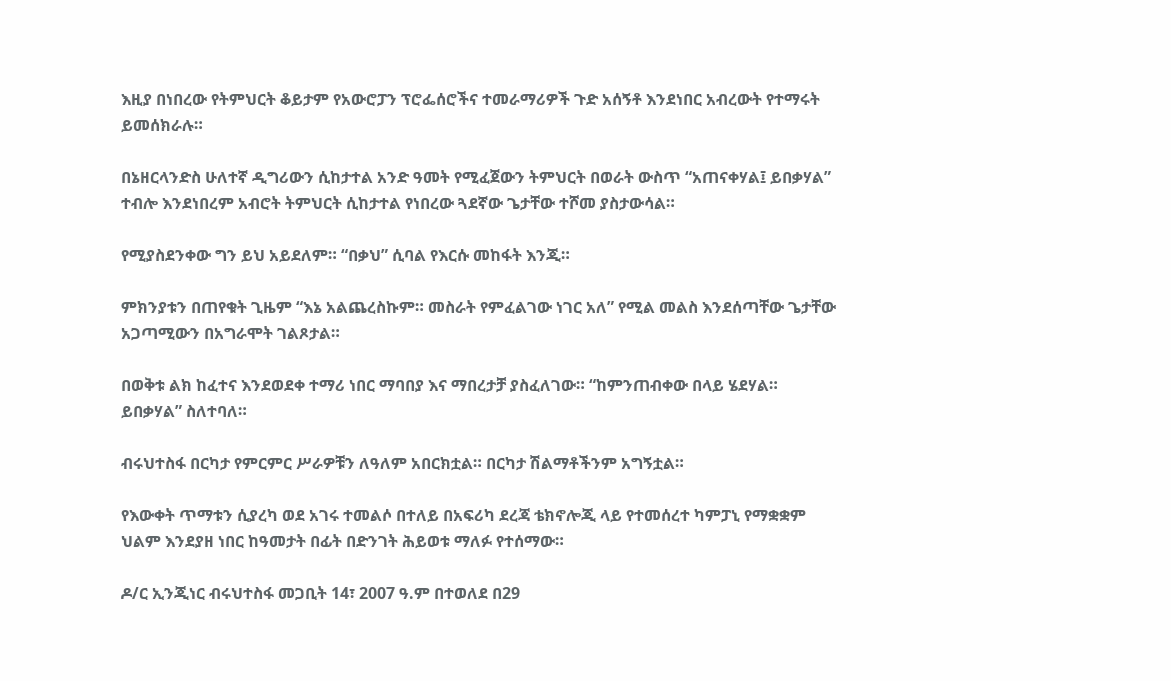እዚያ በነበረው የትምህርት ቆይታም የአውሮፓን ፕሮፌሰሮችና ተመራማሪዎች ጉድ አሰኝቶ እንደነበር አብረውት የተማሩት ይመሰክራሉ።

በኔዘርላንድስ ሁለተኛ ዲግሪውን ሲከታተል አንድ ዓመት የሚፈጀውን ትምህርት በወራት ውስጥ “አጠናቀሃል፤ ይበቃሃል” ተብሎ እንደነበረም አብሮት ትምህርት ሲከታተል የነበረው ጓደኛው ጌታቸው ተሾመ ያስታውሳል።

የሚያስደንቀው ግን ይህ አይደለም። “በቃህ” ሲባል የእርሱ መከፋት እንጂ።

ምክንያቱን በጠየቁት ጊዜም “እኔ አልጨረስኩም። መስራት የምፈልገው ነገር አለ” የሚል መልስ እንደሰጣቸው ጌታቸው አጋጣሚውን በአግራሞት ገልጾታል።

በወቅቱ ልክ ከፈተና እንደወደቀ ተማሪ ነበር ማባበያ እና ማበረታቻ ያስፈለገው። “ከምንጠብቀው በላይ ሄደሃል። ይበቃሃል” ስለተባለ።

ብሩህተስፋ በርካታ የምርምር ሥራዎቹን ለዓለም አበርክቷል። በርካታ ሽልማቶችንም አግኝቷል።

የእውቀት ጥማቱን ሲያረካ ወደ አገሩ ተመልሶ በተለይ በአፍሪካ ደረጃ ቴክኖሎጂ ላይ የተመሰረተ ካምፓኒ የማቋቋም ህልም እንደያዘ ነበር ከዓመታት በፊት በድንገት ሕይወቱ ማለፉ የተሰማው።

ዶ/ር ኢንጂነር ብሩህተስፋ መጋቢት 14፣ 2007 ዓ.ም በተወለደ በ29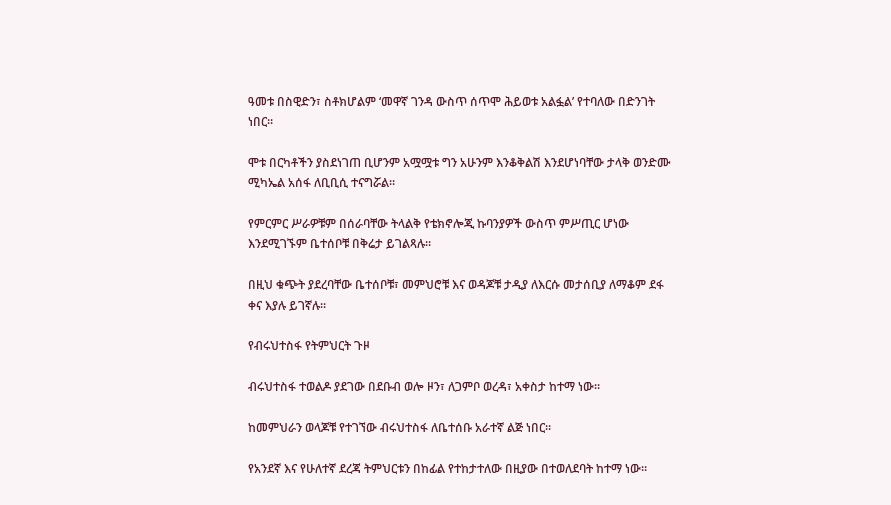ዓመቱ በስዊድን፣ ስቶክሆልም ‘መዋኛ ገንዳ ውስጥ ሰጥሞ ሕይወቱ አልፏል’ የተባለው በድንገት ነበር።

ሞቱ በርካቶችን ያስደነገጠ ቢሆንም አሟሟቱ ግን አሁንም እንቆቅልሽ እንደሆነባቸው ታላቅ ወንድሙ ሚካኤል አሰፋ ለቢቢሲ ተናግሯል።

የምርምር ሥራዎቹም በሰራባቸው ትላልቅ የቴክኖሎጂ ኩባንያዎች ውስጥ ምሥጢር ሆነው እንደሚገኙም ቤተሰቦቹ በቅሬታ ይገልጻሉ።

በዚህ ቁጭት ያደረባቸው ቤተሰቦቹ፣ መምህሮቹ እና ወዳጆቹ ታዲያ ለእርሱ መታሰቢያ ለማቆም ደፋ ቀና እያሉ ይገኛሉ።

የብሩህተስፋ የትምህርት ጉዞ

ብሩህተስፋ ተወልዶ ያደገው በደቡብ ወሎ ዞን፣ ለጋምቦ ወረዳ፣ አቀስታ ከተማ ነው።

ከመምህራን ወላጆቹ የተገኘው ብሩህተስፋ ለቤተሰቡ አራተኛ ልጅ ነበር።

የአንደኛ እና የሁለተኛ ደረጃ ትምህርቱን በከፊል የተከታተለው በዚያው በተወለደባት ከተማ ነው።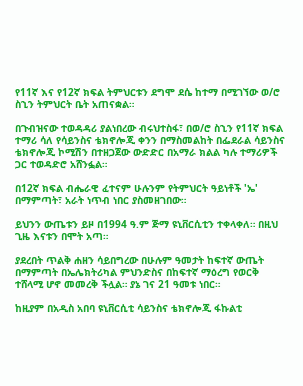የ11ኛ እና የ12ኛ ክፍል ትምህርቱን ደግሞ ደሴ ከተማ በሚገኘው ወ/ሮ ስኂን ትምህርት ቤት አጠናቋል።

በጉብዝናው ተወዳዳሪ ያልነበረው ብሩህተስፋ፣ በወ/ሮ ስኂን የ11ኛ ክፍል ተማሪ ሳለ የሳይንስና ቴክኖሎጂ ቀንን በማስመልከት በፌደራል ሳይንስና ቴክኖሎጂ ኮሚሽን በተዘጋጀው ውድድር በአማራ ክልል ካሉ ተማሪዎች ጋር ተወዳድሮ አሸንፏል።

በ12ኛ ክፍል ብሔራዊ ፈተናም ሁሉንም የትምህርት ዓይነቶች 'ኤ' በማምጣት፣ አራት ነጥብ ነበር ያስመዘገበው።

ይህንን ውጤቱን ይዞ በ1994 ዓ.ም ጅማ ዩኒቨርሲቲን ተቀላቀለ። በዚህ ጊዜ እናቱን በሞት አጣ።

ያደረበት ጥልቅ ሐዘን ሳይበግረው በሁሉም ዓመታት ከፍተኛ ውጤት በማምጣት በኤሌክትሪካል ምህንድስና በከፍተኛ ማዕረግ የወርቅ ተሸላሚ ሆኖ መመረቅ ችሏል። ያኔ ገና 21 ዓመቱ ነበር።

ከዚያም በአዲስ አበባ ዩኒቨርሲቲ ሳይንስና ቴክኖሎጂ ፋኩልቲ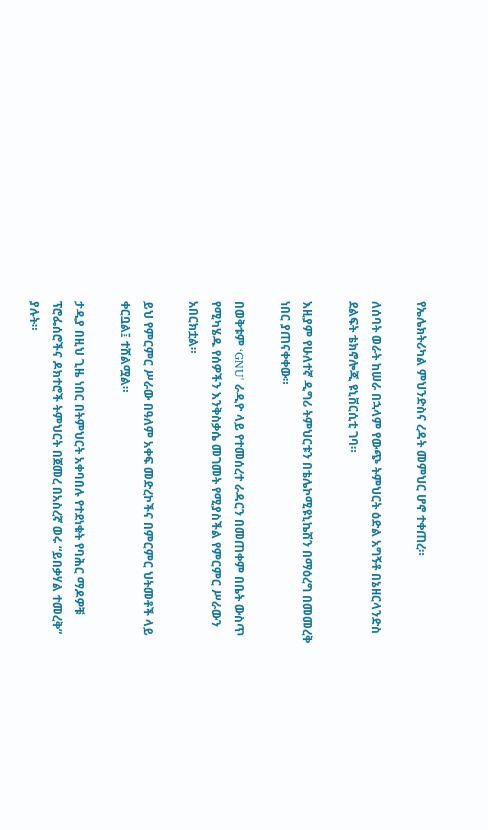የኤሌክትሪካል ምህንድስና ረዳት መምህር ሆኖ ተቀጠረ።

ለሰባት ወራት ከሠራ በኋላም የውጭ ትምህርት ዕድል አግኝቶ በኔዘርላንድስ ደልፍት ቴክኖሎጂ ዩኒቨርሲቲ ገባ።

እዚያም የሁለተኛ ዲግሪ ትምህርቱን በቴሌኮሚዩኒኬሽን በማዕረግ በመመረቅ ነበር ያጠናቀቀው።

በወቅቱም ‘GNU' ራዲዮ ላይ የተመሰረተ ራዳርን በመጠቀም በቤት ውስጥ የሚካሄዱ የሰዎችን እንቅስቃሴ መገመት የሚያስችል የምርምር ሥራውን አበርክቷል።

ይህ የምርምር ሥራው በዓለም አቀፍ መድረኮችና በምርምር ህትመቶች ላይ ቀርቧል፤ ተሸልሟል።

ታዲያ በዚህ ጊዜ ነበር በትምህርት አቀባበሉ የተደነቁት የባሕር ማዶዎቹ ፕሮፌሰሮችና ዶክተሮች ትምህርት በጀመረ በአስረኛ ወሩ “ይበቃሃል ተመረቅ” ያሉት።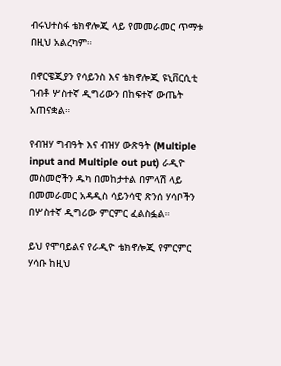ብሩህተስፋ ቴክኖሎጂ ላይ የመመራመር ጥማቱ በዚህ አልረካም።

በኖርዌጂያን የሳይንስ እና ቴክኖሎጂ ዩኒቨርሲቲ ገብቶ ሦስተኛ ዲግሪውን በከፍተኛ ውጤት አጠናቋል።

የብዝሃ ግብዓት እና ብዝሃ ውጽዓት (Multiple input and Multiple out put) ራዲዮ መስመሮችን ዱካ በመከታተል በምላሽ ላይ በመመራመር አዳዲስ ሳይንሳዊ ጽንሰ ሃሳቦችን በሦስተኛ ዲግሪው ምርምር ፈልስፏል።

ይህ የሞባይልና የራዲዮ ቴክኖሎጂ የምርምር ሃሳቡ ከዚህ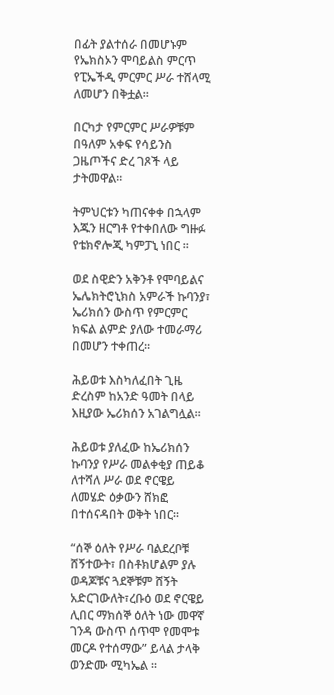በፊት ያልተሰራ በመሆኑም የኤክስኦን ሞባይልስ ምርጥ የፒኤችዲ ምርምር ሥራ ተሸላሚ ለመሆን በቅቷል።

በርካታ የምርምር ሥራዎቹም በዓለም አቀፍ የሳይንስ ጋዜጦችና ድረ ገጾች ላይ ታትመዋል።

ትምህርቱን ካጠናቀቀ በኋላም እጁን ዘርግቶ የተቀበለው ግዙፉ የቴክኖሎጂ ካምፓኒ ነበር ።

ወደ ስዊድን አቅንቶ የሞባይልና ኤሌክትሮኒክስ አምራች ኩባንያ፣ ኤሪክሰን ውስጥ የምርምር ክፍል ልምድ ያለው ተመራማሪ በመሆን ተቀጠረ።

ሕይወቱ እስካለፈበት ጊዜ ድረስም ከአንድ ዓመት በላይ እዚያው ኤሪክሰን አገልግሏል።

ሕይወቱ ያለፈው ከኤሪክሰን ኩባንያ የሥራ መልቀቂያ ጠይቆ ለተሻለ ሥራ ወደ ኖርዌይ ለመሄድ ዕቃውን ሸክፎ በተሰናዳበት ወቅት ነበር።

“ሰኞ ዕለት የሥራ ባልደረቦቹ ሸኝተውት፣ በስቶክሆልም ያሉ ወዳጆቹና ጓደኞቹም ሸኝት አድርገውለት፣ረቡዕ ወደ ኖርዌይ ሊበር ማክሰኞ ዕለት ነው መዋኛ ገንዳ ውስጥ ሰጥሞ የመሞቱ መርዶ የተሰማው” ይላል ታላቅ ወንድሙ ሚካኤል ።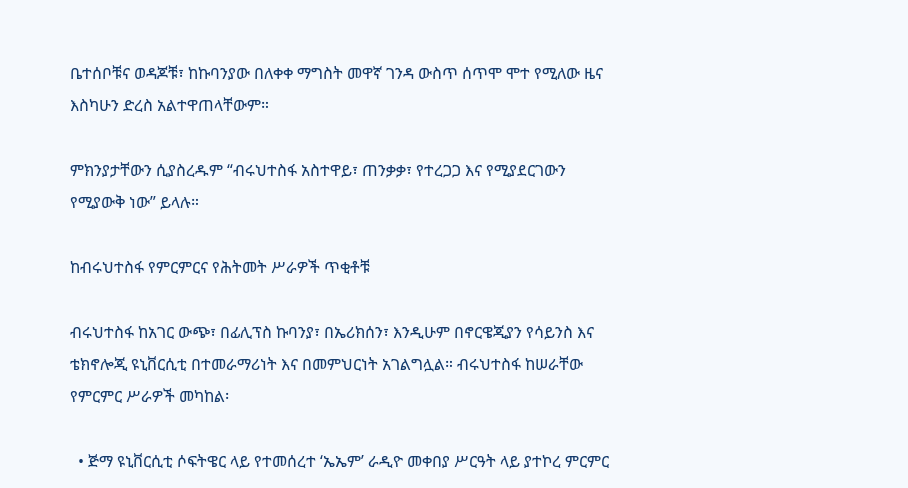ቤተሰቦቹና ወዳጆቹ፣ ከኩባንያው በለቀቀ ማግስት መዋኛ ገንዳ ውስጥ ሰጥሞ ሞተ የሚለው ዜና እስካሁን ድረስ አልተዋጠላቸውም።

ምክንያታቸውን ሲያስረዱም “ብሩህተስፋ አስተዋይ፣ ጠንቃቃ፣ የተረጋጋ እና የሚያደርገውን የሚያውቅ ነው” ይላሉ።

ከብሩህተስፋ የምርምርና የሕትመት ሥራዎች ጥቂቶቹ

ብሩህተስፋ ከአገር ውጭ፣ በፊሊፕስ ኩባንያ፣ በኤሪክሰን፣ እንዲሁም በኖርዌጂያን የሳይንስ እና ቴክኖሎጂ ዩኒቨርሲቲ በተመራማሪነት እና በመምህርነት አገልግሏል። ብሩህተስፋ ከሠራቸው የምርምር ሥራዎች መካከል፡

  • ጅማ ዩኒቨርሲቲ ሶፍትዌር ላይ የተመሰረተ ‘ኤኤም’ ራዲዮ መቀበያ ሥርዓት ላይ ያተኮረ ምርምር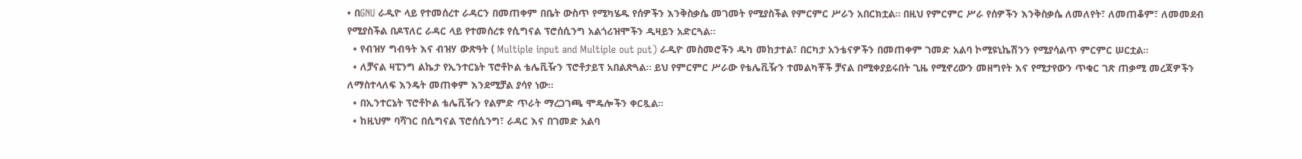• በGNU ራዲዮ ላይ የተመሰረተ ራዳርን በመጠቀም በቤት ውስጥ የሚካሄዱ የሰዎችን እንቅስቃሴ መገመት የሚያስችል የምርምር ሥራን አበርክቷል። በዚህ የምርምር ሥራ የሰዎችን እንቅስቃሴ ለመለየት፣ ለመጠቆም፣ ለመመደብ የሚያስችል በዶፕለር ራዳር ላይ የተመሰረቱ የሲግናል ፕሮሰሲንግ አልጎሪዝሞችን ዲዛይን አድርጓል።
  • የብዝሃ ግብዓት እና ብዝሃ ውጽዓት ( Multiple input and Multiple out put) ራዲዮ መስመሮችን ዱካ መከታተል፣ በርካታ አንቴናዎችን በመጠቀም ገመድ አልባ ኮሚዩኒኬሽንን የሚያሳልጥ ምርምር ሠርቷል።
  • ለቻናል ዛፒንግ ልኬታ የኢንተርኔት ፕሮቶኮል ቴሌቪዥን ፕሮቶታይፕ አበልጽጓል። ይህ የምርምር ሥራው የቴሌቪዥን ተመልካቾች ቻናል በሚቀያይሩበት ጊዜ የሚኖረውን መዘግየት እና የሚታየውን ጥቁር ገጽ ጠቃሚ መረጃዎችን ለማስተላለፍ እንዴት መጠቀም እንደሚቻል ያሳየ ነው።
  • በኢንተርኔት ፕሮቶኮል ቴሌቪዥን የልምድ ጥራት ማረጋገጫ ሞዴሎችን ቀርጿል።
  • ከዚህም ባሻገር በሲግናል ፕሮሰሲንግ፣ ራዳር እና በገመድ አልባ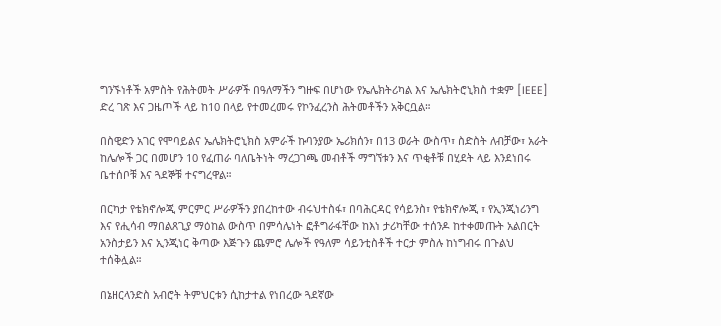ግንኙነቶች አምስት የሕትመት ሥራዎች በዓለማችን ግዙፍ በሆነው የኤሌክትሪካል እና ኤሌክትሮኒክስ ተቋም [IEEE] ድረ ገጽ እና ጋዜጦች ላይ ከ10 በላይ የተመረመሩ የኮንፈረንስ ሕትመቶችን አቅርቧል።

በስዊድን አገር የሞባይልና ኤሌክትሮኒክስ አምራች ኩባንያው ኤሪክሰን፣ በ13 ወራት ውስጥ፣ ስድስት ለብቻው፣ አራት ከሌሎች ጋር በመሆን 10 የፈጠራ ባለቤትነት ማረጋገጫ መብቶች ማግኘቱን እና ጥቂቶቹ በሂደት ላይ እንደነበሩ ቤተሰቦቹ እና ጓደኞቹ ተናግረዋል።

በርካታ የቴክኖሎጂ ምርምር ሥራዎችን ያበረከተው ብሩህተስፋ፣ በባሕርዳር የሳይንስ፣ የቴክኖሎጂ ፣ የኢንጂነሪንግ እና የሒሳብ ማበልጸጊያ ማዕከል ውስጥ በምሳሌነት ፎቶግራፋቸው ከእነ ታሪካቸው ተሰንዶ ከተቀመጡት አልበርት አንስታይን እና ኢንጂነር ቅጣው እጅጉን ጨምሮ ሌሎች የዓለም ሳይንቲስቶች ተርታ ምስሉ ከነግብሩ በጉልህ ተሰቅሏል።

በኔዘርላንድስ አብሮት ትምህርቱን ሲከታተል የነበረው ጓደኛው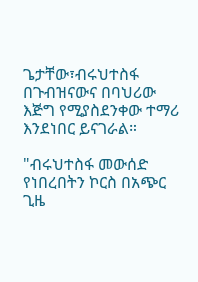ጌታቸው፣ብሩህተስፋ በጉብዝናውና በባህሪው እጅግ የሚያስደንቀው ተማሪ እንደነበር ይናገራል።

"ብሩህተስፋ መውሰድ የነበረበትን ኮርስ በአጭር ጊዜ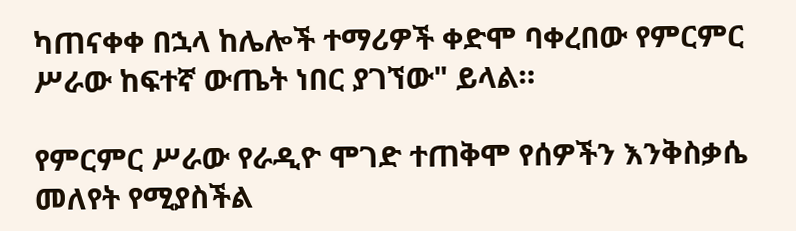ካጠናቀቀ በኋላ ከሌሎች ተማሪዎች ቀድሞ ባቀረበው የምርምር ሥራው ከፍተኛ ውጤት ነበር ያገኘው" ይላል።

የምርምር ሥራው የራዲዮ ሞገድ ተጠቅሞ የሰዎችን እንቅስቃሴ መለየት የሚያስችል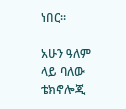ነበር።

አሁን ዓለም ላይ ባለው ቴክኖሎጂ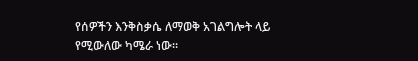የሰዎችን እንቅስቃሴ ለማወቅ አገልግሎት ላይ የሚውለው ካሜራ ነው።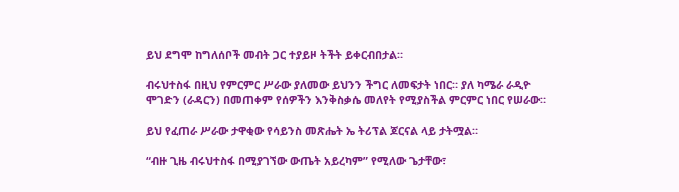ይህ ደግሞ ከግለሰቦች መብት ጋር ተያይዞ ትችት ይቀርብበታል።

ብሩህተስፋ በዚህ የምርምር ሥራው ያለመው ይህንን ችግር ለመፍታት ነበር። ያለ ካሜራ ራዲዮ ሞገድን (ራዳርን) በመጠቀም የሰዎችን እንቅስቃሴ መለየት የሚያስችል ምርምር ነበር የሠራው።

ይህ የፈጠራ ሥራው ታዋቂው የሳይንስ መጽሔት ኤ ትሪፕል ጆርናል ላይ ታትሟል።

“ብዙ ጊዜ ብሩህተስፋ በሚያገኘው ውጤት አይረካም” የሚለው ጌታቸው፣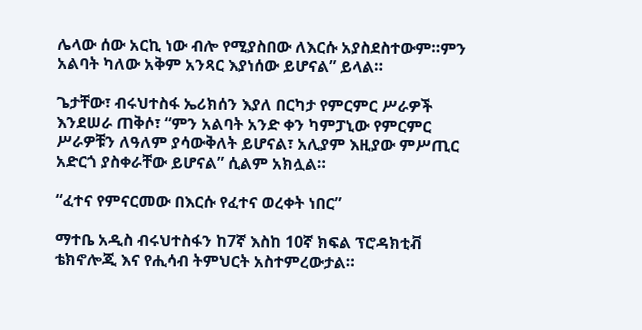ሌላው ሰው አርኪ ነው ብሎ የሚያስበው ለእርሱ አያስደስተውም።ምን አልባት ካለው አቅም አንጻር እያነሰው ይሆናል” ይላል።

ጌታቸው፣ ብሩህተስፋ ኤሪክሰን እያለ በርካታ የምርምር ሥራዎች እንደሠራ ጠቅሶ፣ “ምን አልባት አንድ ቀን ካምፓኒው የምርምር ሥራዎቹን ለዓለም ያሳውቅለት ይሆናል፣ አሊያም እዚያው ምሥጢር አድርጎ ያስቀራቸው ይሆናል” ሲልም አክሏል።

“ፈተና የምናርመው በእርሱ የፈተና ወረቀት ነበር”

ማተቤ አዲስ ብሩህተስፋን ከ7ኛ እስከ 10ኛ ክፍል ፕሮዳክቲቭ ቴክኖሎጂ እና የሒሳብ ትምህርት አስተምረውታል።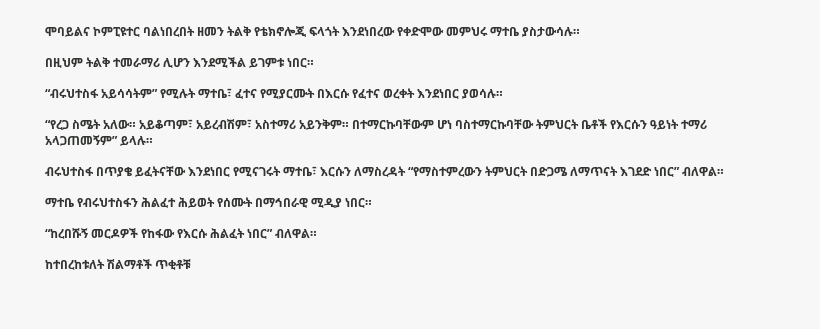ሞባይልና ኮምፒዩተር ባልነበረበት ዘመን ትልቅ የቴክኖሎጂ ፍላጎት እንደነበረው የቀድሞው መምህሩ ማተቤ ያስታውሳሉ።

በዚህም ትልቅ ተመራማሪ ሊሆን እንደሚችል ይገምቱ ነበር።

“ብሩህተስፋ አይሳሳትም” የሚሉት ማተቤ፣ ፈተና የሚያርሙት በእርሱ የፈተና ወረቀት እንደነበር ያወሳሉ።

“የረጋ ስሜት አለው። አይቆጣም፣ አይረብሽም፣ አስተማሪ አይንቅም። በተማርኩባቸውም ሆነ ባስተማርኩባቸው ትምህርት ቤቶች የእርሱን ዓይነት ተማሪ አላጋጠመኝም” ይላሉ።

ብሩህተስፋ በጥያቄ ይፈትናቸው እንደነበር የሚናገሩት ማተቤ፣ እርሱን ለማስረዳት “የማስተምረውን ትምህርት በድጋሜ ለማጥናት እገደድ ነበር” ብለዋል።

ማተቤ የብሩህተስፋን ሕልፈተ ሕይወት የሰሙት በማኅበራዊ ሚዲያ ነበር።

“ከረበሹኝ መርዶዎች የከፋው የእርሱ ሕልፈት ነበር” ብለዋል።

ከተበረከቱለት ሽልማቶች ጥቂቶቹ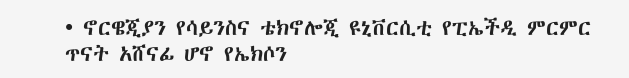• ኖርዌጂያን የሳይንስና ቴክኖሎጂ ዩኒቨርሲቲ የፒኤችዲ ምርምር ጥናት አሸናፊ ሆኖ የኤክሶን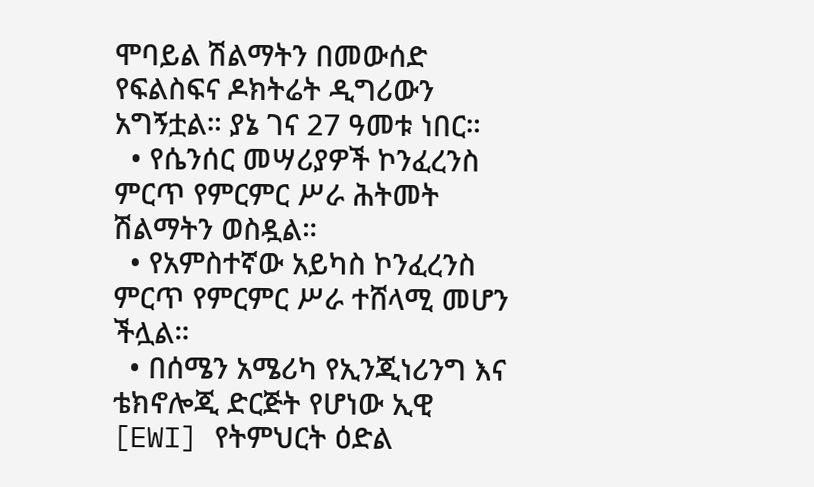ሞባይል ሽልማትን በመውሰድ የፍልስፍና ዶክትሬት ዲግሪውን አግኝቷል። ያኔ ገና 27 ዓመቱ ነበር።
  • የሴንሰር መሣሪያዎች ኮንፈረንስ ምርጥ የምርምር ሥራ ሕትመት ሽልማትን ወስዷል።
  • የአምስተኛው አይካስ ኮንፈረንስ ምርጥ የምርምር ሥራ ተሸላሚ መሆን ችሏል።
  • በሰሜን አሜሪካ የኢንጂነሪንግ እና ቴክኖሎጂ ድርጅት የሆነው ኢዊ [EWI] የትምህርት ዕድል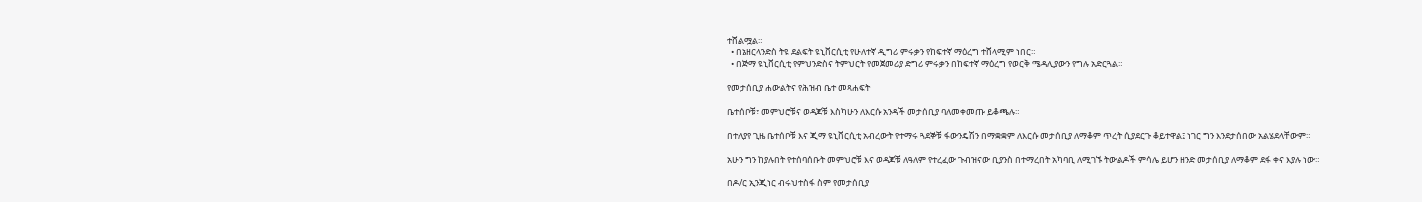ተሸልሟል።
  • በኔዘርላንድስ ትዩ ደልፍት ዩኒቨርሲቲ የሁለተኛ ዲግሪ ምሩቃን የከፍተኛ ማዕረግ ተሸላሚም ነበር።
  • በጅማ ዩኒቨርሲቲ የምህንድስና ትምህርት የመጀመሪያ ድግሪ ምሩቃን በከፍተኛ ማዕረግ የወርቅ ሜዳሊያውን የግሉ አድርጓል።

የመታሰቢያ ሐውልትና የሕዝብ ቤተ መጻሐፍት

ቤተሰቦቹ፣ መምህሮቹና ወዳጆቹ እስካሁን ለእርሱ አንዳች መታሰቢያ ባለመቀመጡ ይቆጫሉ።

በተለያየ ጊዜ ቤተሰቦቹ እና ጂማ ዩኒቨርሲቲ አብረውት የተማሩ ጓደኞቹ ፋውንዴሽን በማቋቋም ለእርሱ መታሰቢያ ለማቆም ጥረት ሲያደርጉ ቆይተዋል፤ ነገር ግን እንደታሰበው አልሄደላቸውም።

አሁን ግን ከያሉበት የተሰባሰቡት መምህሮቹ እና ወዳጆቹ ለዓለም የተረፈው ጉብዝናው ቢያንስ በተማረበት አካባቢ ለሚገኙ ትውልዶች ምሳሌ ይሆን ዘንድ መታሰቢያ ለማቆም ደፋ ቀና እያሉ ነው።

በዶ/ር ኢንጂነር ብሩህተስፋ ስም የመታሰቢያ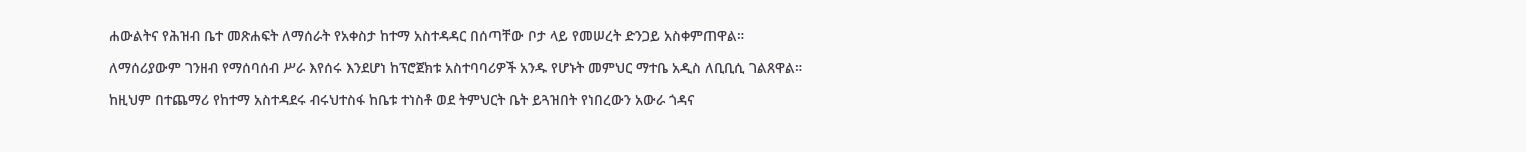ሐውልትና የሕዝብ ቤተ መጽሐፍት ለማሰራት የአቀስታ ከተማ አስተዳዳር በሰጣቸው ቦታ ላይ የመሠረት ድንጋይ አስቀምጠዋል።

ለማሰሪያውም ገንዘብ የማሰባሰብ ሥራ እየሰሩ እንደሆነ ከፕሮጀክቱ አስተባባሪዎች አንዱ የሆኑት መምህር ማተቤ አዲስ ለቢቢሲ ገልጸዋል።

ከዚህም በተጨማሪ የከተማ አስተዳደሩ ብሩህተስፋ ከቤቱ ተነስቶ ወደ ትምህርት ቤት ይጓዝበት የነበረውን አውራ ጎዳና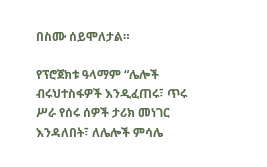በስሙ ሰይሞለታል።

የፕሮጀክቱ ዓላማም “ሌሎች ብሩህተስፋዎች እንዲፈጠሩ፣ ጥሩ ሥራ የሰሩ ሰዎች ታሪክ መነገር እንዳለበት፣ ለሌሎች ምሳሌ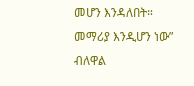መሆን እንዳለበት። መማሪያ እንዲሆን ነው” ብለዋል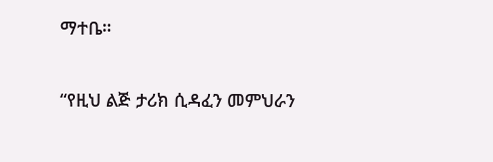ማተቤ።

“የዚህ ልጅ ታሪክ ሲዳፈን መምህራን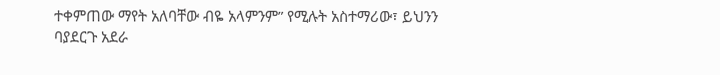ተቀምጠው ማየት አለባቸው ብዬ አላምንም” የሚሉት አስተማሪው፣ ይህንን ባያደርጉ አደራ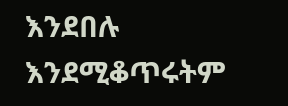እንደበሉ እንደሚቆጥሩትም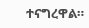ተናግረዋል።